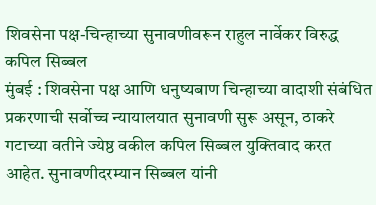शिवसेना पक्ष-चिन्हाच्या सुनावणीवरून राहुल नार्वेकर विरुद्ध कपिल सिब्बल
मुंबई : शिवसेना पक्ष आणि धनुष्यबाण चिन्हाच्या वादाशी संबंधित प्रकरणाची सर्वोच्च न्यायालयात सुनावणी सुरू असून, ठाकरे गटाच्या वतीने ज्येष्ठ वकील कपिल सिब्बल युक्तिवाद करत आहेत. सुनावणीदरम्यान सिब्बल यांनी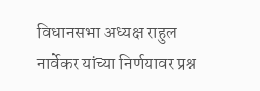विधानसभा अध्यक्ष राहुल नार्वेकर यांच्या निर्णयावर प्रश्न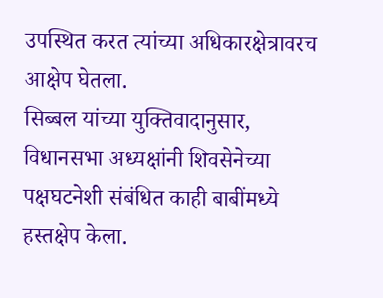उपस्थित करत त्यांच्या अधिकारक्षेत्रावरच आक्षेप घेतला.
सिब्बल यांच्या युक्तिवादानुसार, विधानसभा अध्यक्षांनी शिवसेनेच्या पक्षघटनेशी संबंधित काही बाबींमध्ये हस्तक्षेप केला.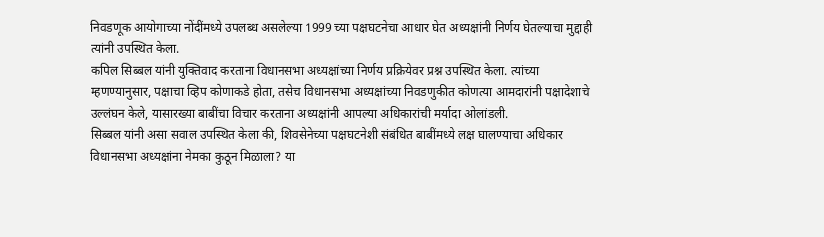निवडणूक आयोगाच्या नोंदींमध्ये उपलब्ध असलेल्या 1999 च्या पक्षघटनेचा आधार घेत अध्यक्षांनी निर्णय घेतल्याचा मुद्दाही त्यांनी उपस्थित केला.
कपिल सिब्बल यांनी युक्तिवाद करताना विधानसभा अध्यक्षांच्या निर्णय प्रक्रियेवर प्रश्न उपस्थित केला. त्यांच्या म्हणण्यानुसार, पक्षाचा व्हिप कोणाकडे होता, तसेच विधानसभा अध्यक्षांच्या निवडणुकीत कोणत्या आमदारांनी पक्षादेशाचे उल्लंघन केले, यासारख्या बाबींचा विचार करताना अध्यक्षांनी आपल्या अधिकारांची मर्यादा ओलांडली.
सिब्बल यांनी असा सवाल उपस्थित केला की, शिवसेनेच्या पक्षघटनेशी संबंधित बाबींमध्ये लक्ष घालण्याचा अधिकार विधानसभा अध्यक्षांना नेमका कुठून मिळाला? या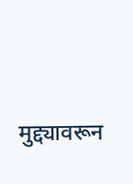मुद्द्यावरून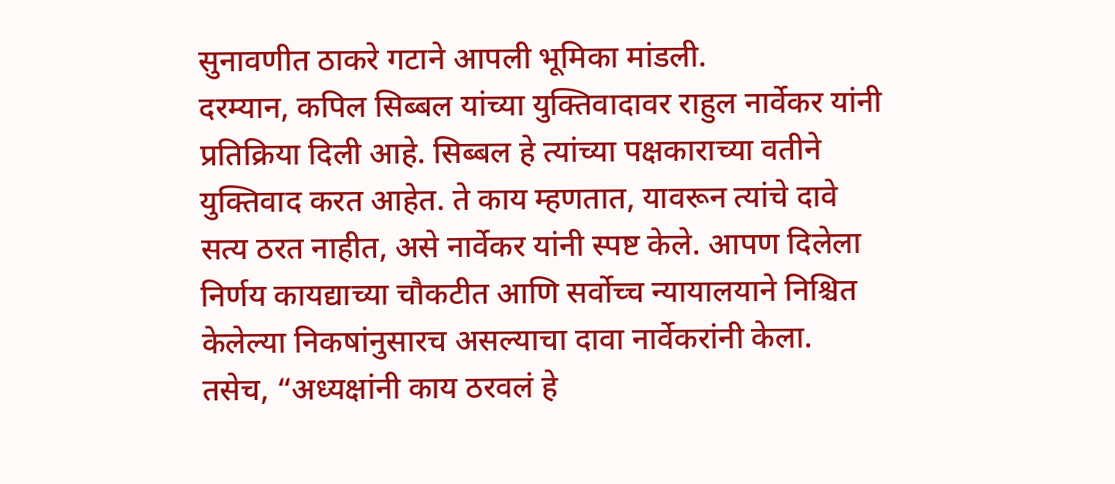सुनावणीत ठाकरे गटाने आपली भूमिका मांडली.
दरम्यान, कपिल सिब्बल यांच्या युक्तिवादावर राहुल नार्वेकर यांनी प्रतिक्रिया दिली आहे. सिब्बल हे त्यांच्या पक्षकाराच्या वतीने युक्तिवाद करत आहेत. ते काय म्हणतात, यावरून त्यांचे दावे सत्य ठरत नाहीत, असे नार्वेकर यांनी स्पष्ट केले. आपण दिलेला निर्णय कायद्याच्या चौकटीत आणि सर्वोच्च न्यायालयाने निश्चित केलेल्या निकषांनुसारच असल्याचा दावा नार्वेकरांनी केला. तसेच, “अध्यक्षांनी काय ठरवलं हे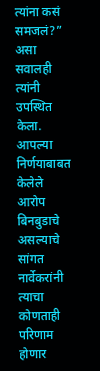त्यांना कसं समजलं?” असा सवालही त्यांनी उपस्थित केला.
आपल्या निर्णयाबाबत केलेले आरोप बिनबुडाचे असल्याचे सांगत नार्वेकरांनी त्याचा कोणताही परिणाम होणार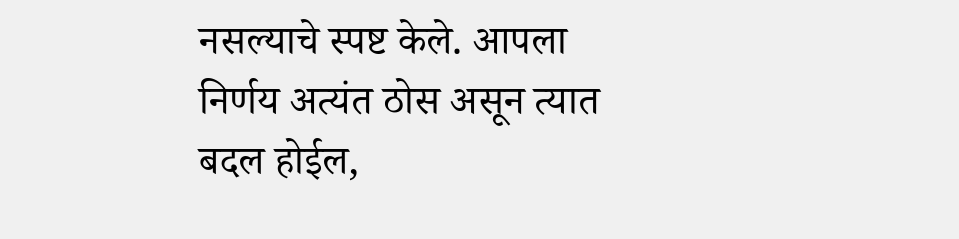नसल्याचे स्पष्ट केले. आपला निर्णय अत्यंत ठोस असून त्यात बदल होईल,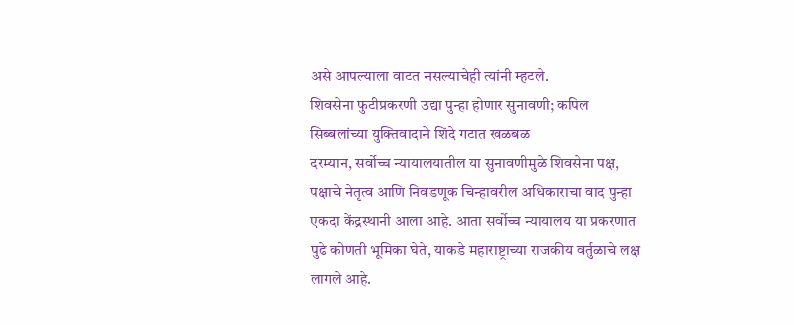असे आपल्याला वाटत नसल्याचेही त्यांनी म्हटले.
शिवसेना फुटीप्रकरणी उद्या पुन्हा होणार सुनावणी; कपिल सिब्बलांच्या युक्तिवादाने शिंदे गटात खळबळ
दरम्यान, सर्वोच्च न्यायालयातील या सुनावणीमुळे शिवसेना पक्ष, पक्षाचे नेतृत्व आणि निवडणूक चिन्हावरील अधिकाराचा वाद पुन्हा एकदा केंद्रस्थानी आला आहे. आता सर्वोच्च न्यायालय या प्रकरणात पुढे कोणती भूमिका घेते, याकडे महाराष्ट्राच्या राजकीय वर्तुळाचे लक्ष लागले आहे.